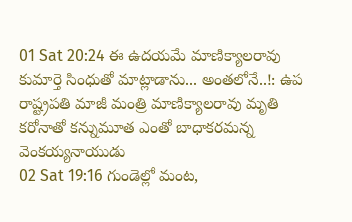01 Sat 20:24 ఈ ఉదయమే మాణిక్యాలరావు కుమార్తె సింధుతో మాట్లాడాను... అంతలోనే..!: ఉప రాష్ట్రపతి మాజీ మంత్రి మాణిక్యాలరావు మృతి కరోనాతో కన్నుమూత ఎంతో బాధాకరమన్న వెంకయ్యనాయుడు
02 Sat 19:16 గుండెల్లో మంట,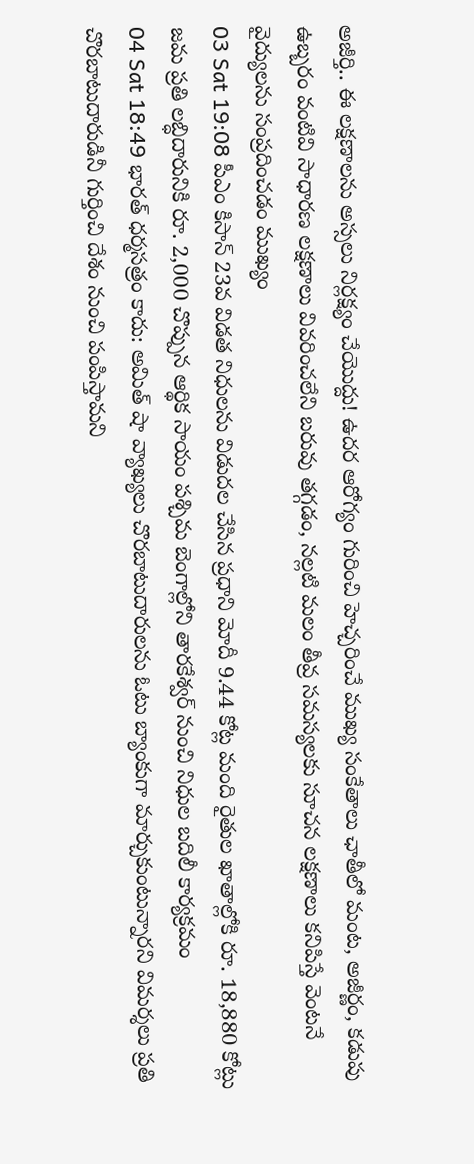అజీర్తి.. ఈ లక్షణాలను అస్సలు నిర్లక్ష్యం చేయొద్దు! ఉదర ఆరోగ్యం గురించి హెచ్చరించే ముఖ్య సంకేతాలు ఛాతీలో మంట, అజీర్ణం, కడుపు ఉబ్బరం వంటివి సాధారణ లక్షణాలు వివరించలేని బరువు తగ్గడం, నల్లటి మలం తీవ్ర సమస్యలకు సూచన లక్షణాలు కనిపిస్తే వెంటనే వైద్యులను సంప్రదించడం ముఖ్యం
03 Sat 19:08 పీఎం కిసాన్ 23వ విడత నిధులను విడుదల చేసిన ప్రధాని మోదీ 9.44 కోట్ల మంది రైతుల ఖాతాల్లోకి రూ. 18,880 కోట్లు జమ ప్రతి లబ్ధిదారునికి రూ. 2,000 చొప్పున ఆర్థిక సాయం పశ్చిమ బెంగాల్లోని తారకేశ్వర్ నుంచి నిధుల బదిలీ కార్యక్రమం
04 Sat 18:49 భారత్ ధర్మసత్రం కాదు: అమిత్ షా వ్యాఖ్యలు చొరబాటుదారులను ఓటు బ్యాంకుగా మార్చుకుంటున్నారని విమర్శలు ప్రతి చొరబాటుదారుడినీ గుర్తించి దేశం నుంచి పంపిస్తామని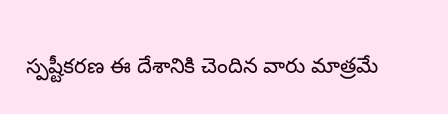స్పష్టీకరణ ఈ దేశానికి చెందిన వారు మాత్రమే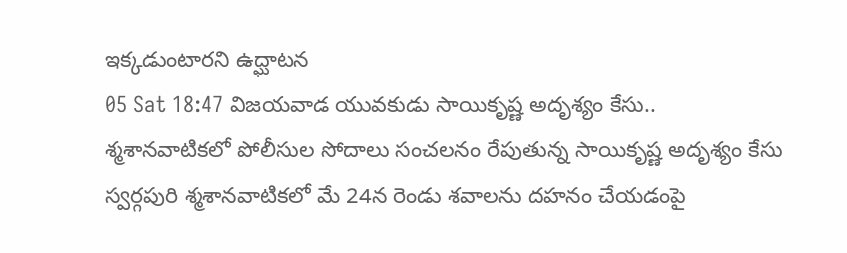ఇక్కడుంటారని ఉద్ఘాటన
05 Sat 18:47 విజయవాడ యువకుడు సాయికృష్ణ అదృశ్యం కేసు.. శ్మశానవాటికలో పోలీసుల సోదాలు సంచలనం రేపుతున్న సాయికృష్ణ అదృశ్యం కేసు స్వర్గపురి శ్మశానవాటికలో మే 24న రెండు శవాలను దహనం చేయడంపై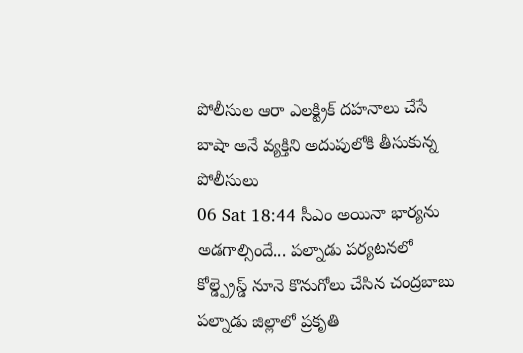పోలీసుల ఆరా ఎలక్ట్రిక్ దహనాలు చేసే బాషా అనే వ్యక్తిని అదుపులోకి తీసుకున్న పోలీసులు
06 Sat 18:44 సీఎం అయినా భార్యను అడగాల్సిందే... పల్నాడు పర్యటనలో కోల్డ్ప్రెస్డ్ నూనె కొనుగోలు చేసిన చంద్రబాబు పల్నాడు జిల్లాలో ప్రకృతి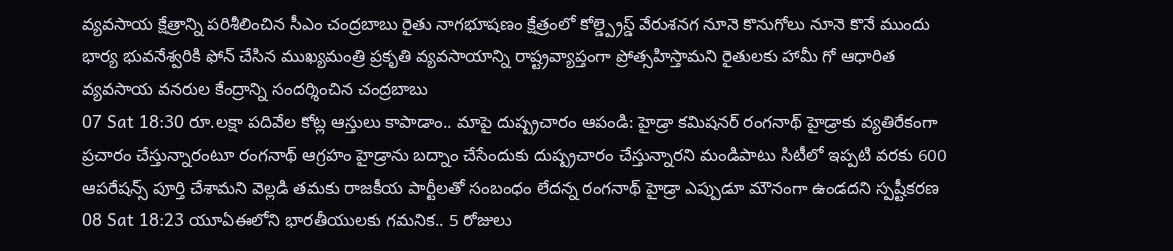వ్యవసాయ క్షేత్రాన్ని పరిశీలించిన సీఎం చంద్రబాబు రైతు నాగభూషణం క్షేత్రంలో కోల్డ్ప్రెస్డ్ వేరుశనగ నూనె కొనుగోలు నూనె కొనే ముందు భార్య భువనేశ్వరికి ఫోన్ చేసిన ముఖ్యమంత్రి ప్రకృతి వ్యవసాయాన్ని రాష్ట్రవ్యాప్తంగా ప్రోత్సహిస్తామని రైతులకు హామీ గో ఆధారిత వ్యవసాయ వనరుల కేంద్రాన్ని సందర్శించిన చంద్రబాబు
07 Sat 18:30 రూ.లక్షా పదివేల కోట్ల ఆస్తులు కాపాడాం.. మాపై దుష్ప్రచారం ఆపండి: హైడ్రా కమిషనర్ రంగనాథ్ హైడ్రాకు వ్యతిరేకంగా ప్రచారం చేస్తున్నారంటూ రంగనాథ్ ఆగ్రహం హైడ్రాను బద్నాం చేసేందుకు దుష్ప్రచారం చేస్తున్నారని మండిపాటు సిటీలో ఇప్పటి వరకు 600 ఆపరేషన్స్ పూర్తి చేశామని వెల్లడి తమకు రాజకీయ పార్టీలతో సంబంధం లేదన్న రంగనాథ్ హైడ్రా ఎప్పుడూ మౌనంగా ఉండదని స్పష్టీకరణ
08 Sat 18:23 యూఏఈలోని భారతీయులకు గమనిక.. 5 రోజులు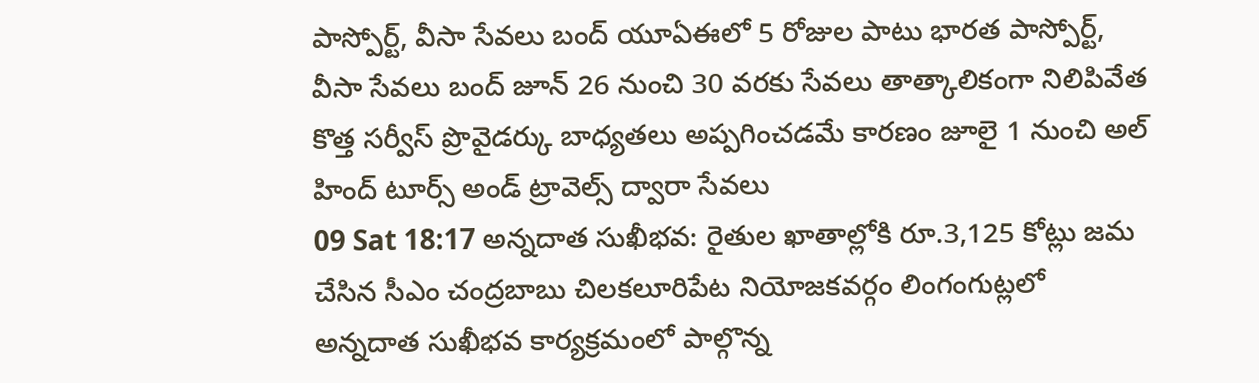పాస్పోర్ట్, వీసా సేవలు బంద్ యూఏఈలో 5 రోజుల పాటు భారత పాస్పోర్ట్, వీసా సేవలు బంద్ జూన్ 26 నుంచి 30 వరకు సేవలు తాత్కాలికంగా నిలిపివేత కొత్త సర్వీస్ ప్రొవైడర్కు బాధ్యతలు అప్పగించడమే కారణం జూలై 1 నుంచి అల్ హింద్ టూర్స్ అండ్ ట్రావెల్స్ ద్వారా సేవలు
09 Sat 18:17 అన్నదాత సుఖీభవ: రైతుల ఖాతాల్లోకి రూ.3,125 కోట్లు జమ చేసిన సీఎం చంద్రబాబు చిలకలూరిపేట నియోజకవర్గం లింగంగుట్లలో అన్నదాత సుఖీభవ కార్యక్రమంలో పాల్గొన్న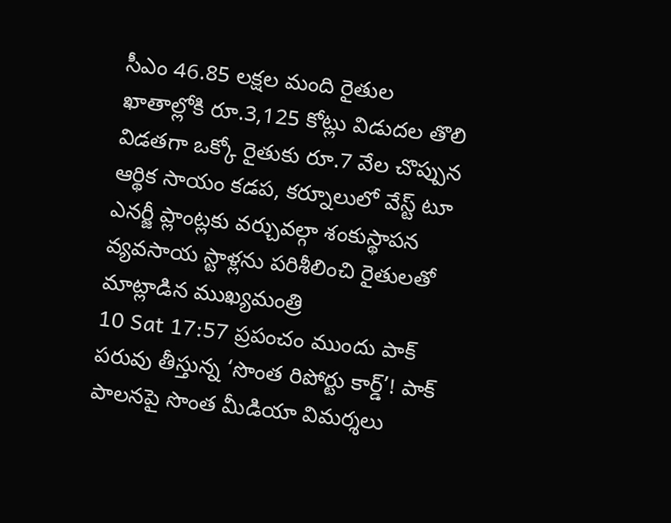సీఎం 46.85 లక్షల మంది రైతుల ఖాతాల్లోకి రూ.3,125 కోట్లు విడుదల తొలి విడతగా ఒక్కో రైతుకు రూ.7 వేల చొప్పున ఆర్థిక సాయం కడప, కర్నూలులో వేస్ట్ టూ ఎనర్జీ ప్లాంట్లకు వర్చువల్గా శంకుస్థాపన వ్యవసాయ స్టాళ్లను పరిశీలించి రైతులతో మాట్లాడిన ముఖ్యమంత్రి
10 Sat 17:57 ప్రపంచం ముందు పాక్ పరువు తీస్తున్న ‘సొంత రిపోర్టు కార్డ్’! పాక్ పాలనపై సొంత మీడియా విమర్శలు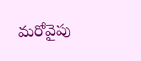మరోవైపు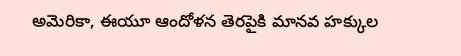అమెరికా, ఈయూ ఆందోళన తెరపైకి మానవ హక్కుల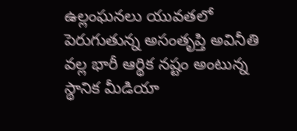ఉల్లంఘనలు యువతలో పెరుగుతున్న అసంతృప్తి అవినీతి వల్ల భారీ ఆర్థిక నష్టం అంటున్న స్థానిక మీడియా